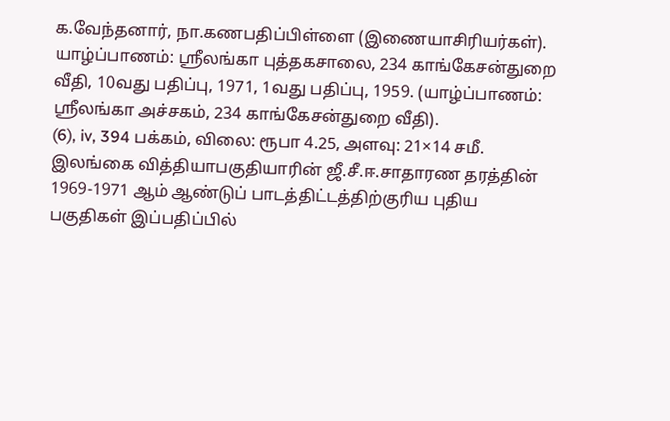க.வேந்தனார், நா.கணபதிப்பிள்ளை (இணையாசிரியர்கள்). யாழ்ப்பாணம்: ஸ்ரீலங்கா புத்தகசாலை, 234 காங்கேசன்துறை வீதி, 10வது பதிப்பு, 1971, 1வது பதிப்பு, 1959. (யாழ்ப்பாணம்: ஸ்ரீலங்கா அச்சகம், 234 காங்கேசன்துறை வீதி).
(6), iv, 394 பக்கம், விலை: ரூபா 4.25, அளவு: 21×14 சமீ.
இலங்கை வித்தியாபகுதியாரின் ஜீ.சீ.ஈ.சாதாரண தரத்தின் 1969-1971 ஆம் ஆண்டுப் பாடத்திட்டத்திற்குரிய புதிய பகுதிகள் இப்பதிப்பில்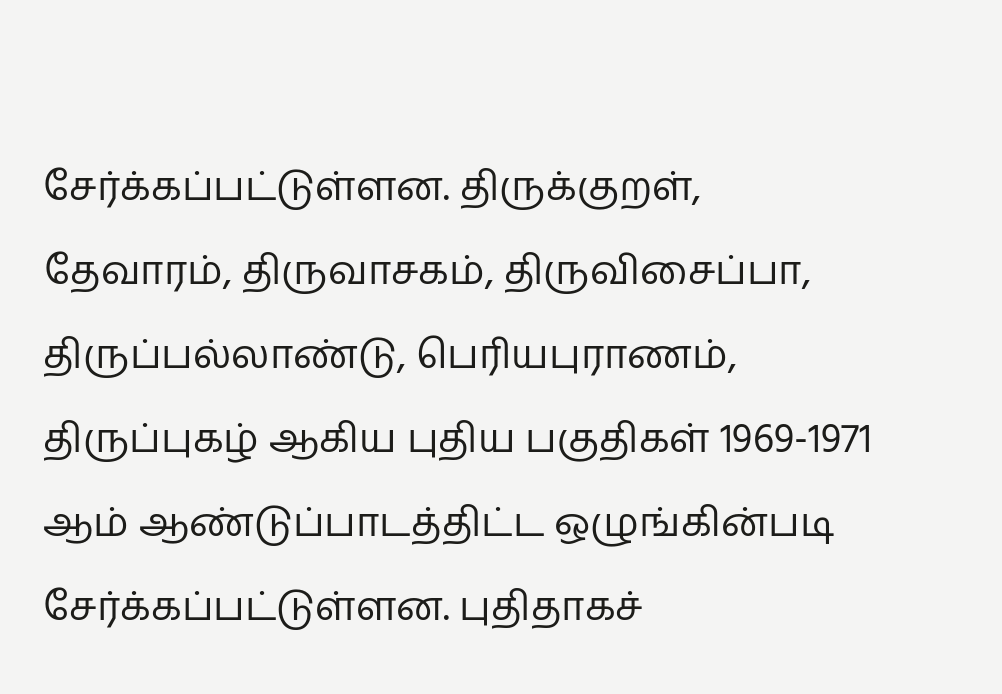சேர்க்கப்பட்டுள்ளன. திருக்குறள், தேவாரம், திருவாசகம், திருவிசைப்பா, திருப்பல்லாண்டு, பெரியபுராணம், திருப்புகழ் ஆகிய புதிய பகுதிகள் 1969-1971 ஆம் ஆண்டுப்பாடத்திட்ட ஒழுங்கின்படி சேர்க்கப்பட்டுள்ளன. புதிதாகச்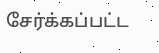சேர்க்கப்பட்ட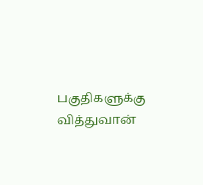பகுதிகளுக்கு வித்துவான்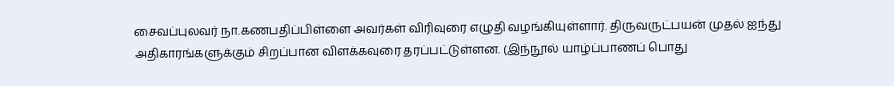சைவப்புலவர் நா.கணபதிப்பிள்ளை அவர்கள் விரிவுரை எழுதி வழங்கியுள்ளார். திருவருட்பயன் முதல் ஐந்து அதிகாரங்களுக்கும் சிறப்பான விளக்கவுரை தரப்பட்டுள்ளன. (இந்நூல் யாழ்ப்பாணப் பொது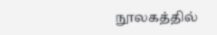நூலகத்தில்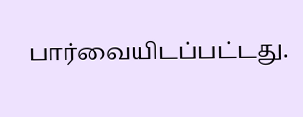பார்வையிடப்பட்டது.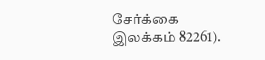சேர்க்கை இலக்கம் 82261).